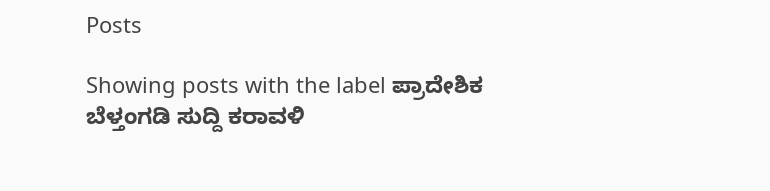Posts

Showing posts with the label ಪ್ರಾದೇಶಿಕ ಬೆಳ್ತಂಗಡಿ ಸುದ್ದಿ ಕರಾವಳಿ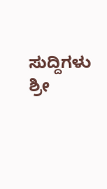ಸುದ್ದಿಗಳು ಶ್ರೀ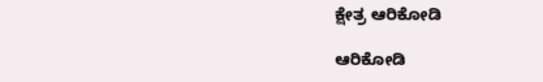ಕ್ಷೇತ್ರ ಆರಿಕೋಡಿ

ಆರಿಕೋಡಿ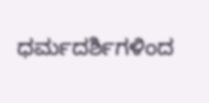ಧರ್ಮದರ್ಶಿಗಳಿಂದ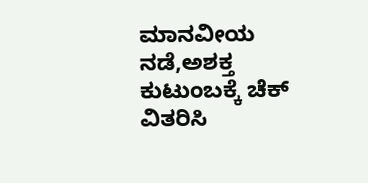ಮಾನವೀಯ ನಡೆ,ಅಶಕ್ತ ಕುಟುಂಬಕ್ಕೆ ಚೆಕ್ ವಿತರಿಸಿ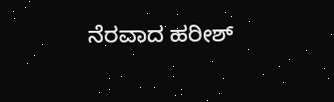ನೆರವಾದ ಹರೀಶ್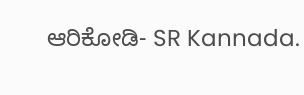ಆರಿಕೋಡಿ- SR Kannada.